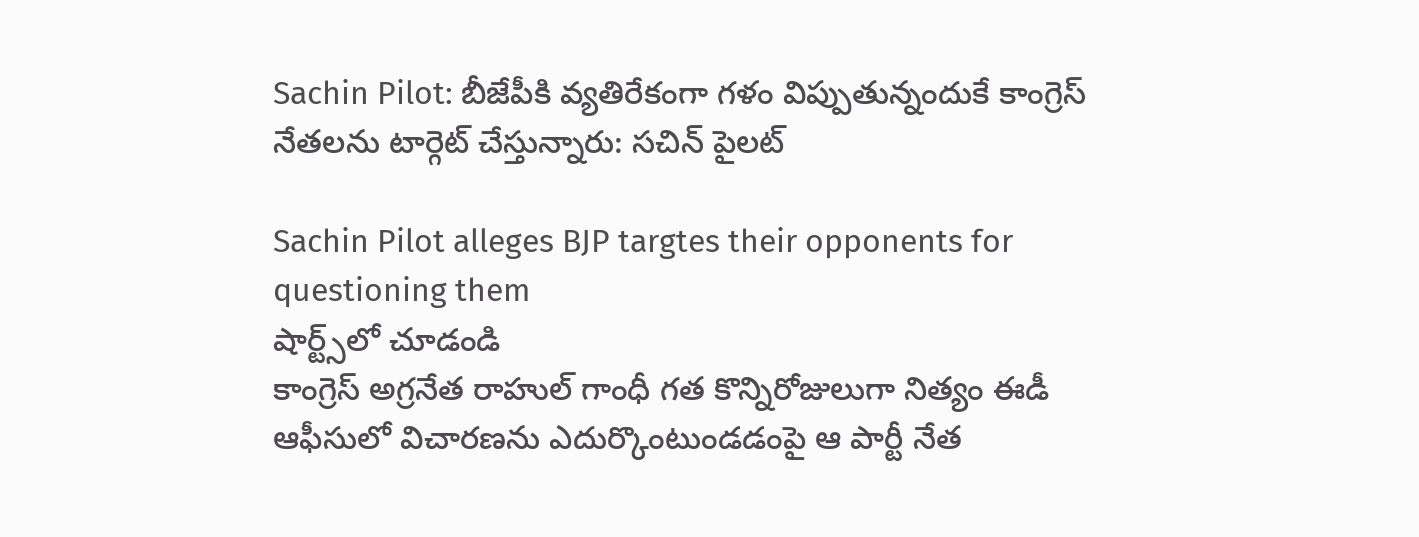Sachin Pilot: బీజేపీకి వ్యతిరేకంగా గళం విప్పుతున్నందుకే కాంగ్రెస్ నేతలను టార్గెట్ చేస్తున్నారు: సచిన్ పైలట్

Sachin Pilot alleges BJP targtes their opponents for questioning them
షార్ట్స్‌లో చూడండి
కాంగ్రెస్ అగ్రనేత రాహుల్ గాంధీ గత కొన్నిరోజులుగా నిత్యం ఈడీ ఆఫీసులో విచారణను ఎదుర్కొంటుండడంపై ఆ పార్టీ నేత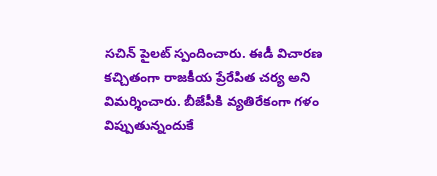సచిన్ పైలట్ స్పందించారు. ఈడీ విచారణ కచ్చితంగా రాజకీయ ప్రేరేపిత చర్య అని విమర్శించారు. బీజేపీకి వ్యతిరేకంగా గళం విప్పుతున్నందుకే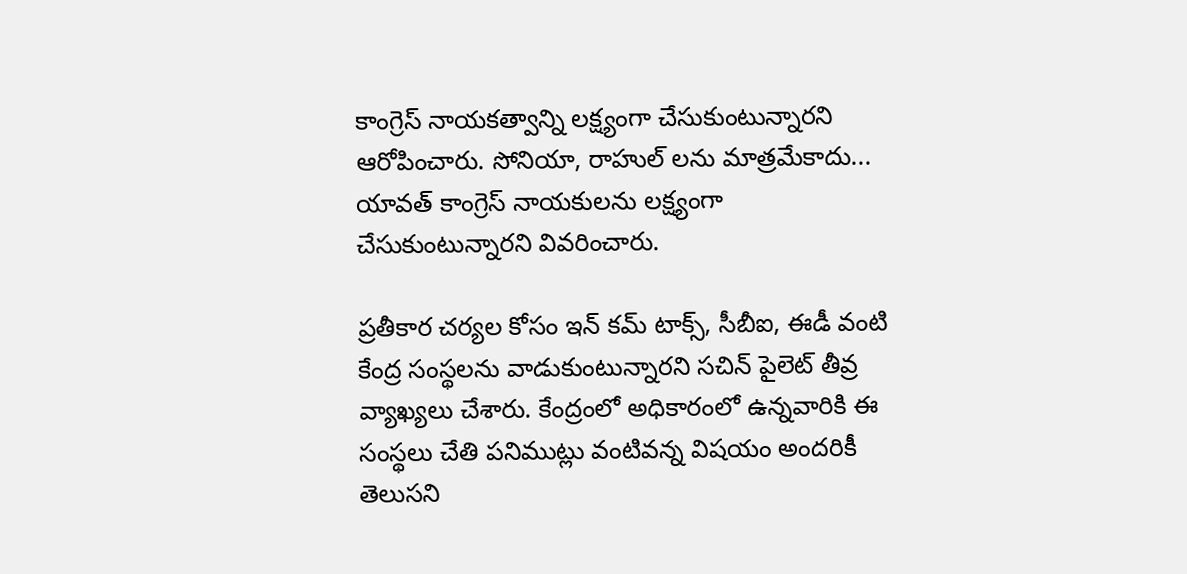కాంగ్రెస్ నాయకత్వాన్ని లక్ష్యంగా చేసుకుంటున్నారని ఆరోపించారు. సోనియా, రాహుల్ లను మాత్రమేకాదు... యావత్ కాంగ్రెస్ నాయకులను లక్ష్యంగా చేసుకుంటున్నారని వివరించారు.

ప్రతీకార చర్యల కోసం ఇన్ కమ్ టాక్స్, సీబీఐ, ఈడీ వంటి కేంద్ర సంస్థలను వాడుకుంటున్నారని సచిన్ పైలెట్ తీవ్ర వ్యాఖ్యలు చేశారు. కేంద్రంలో అధికారంలో ఉన్నవారికి ఈ సంస్థలు చేతి పనిముట్లు వంటివన్న విషయం అందరికీ తెలుసని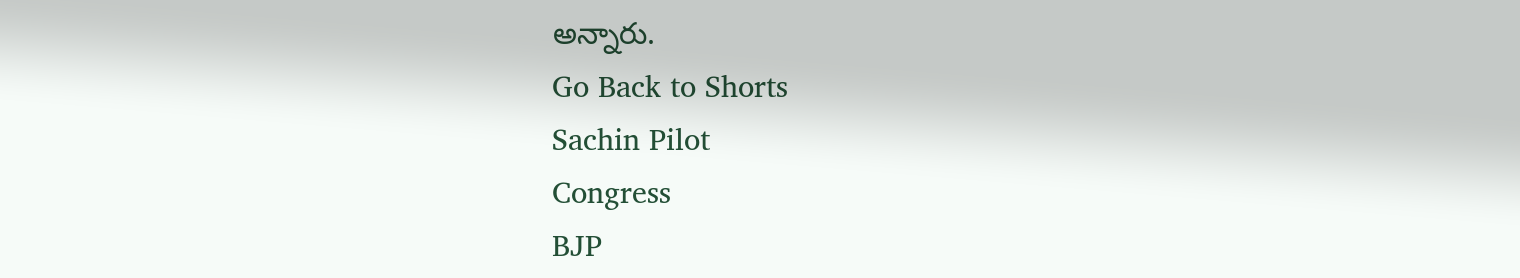అన్నారు.
Go Back to Shorts
Sachin Pilot
Congress
BJP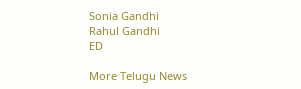Sonia Gandhi
Rahul Gandhi
ED

More Telugu News